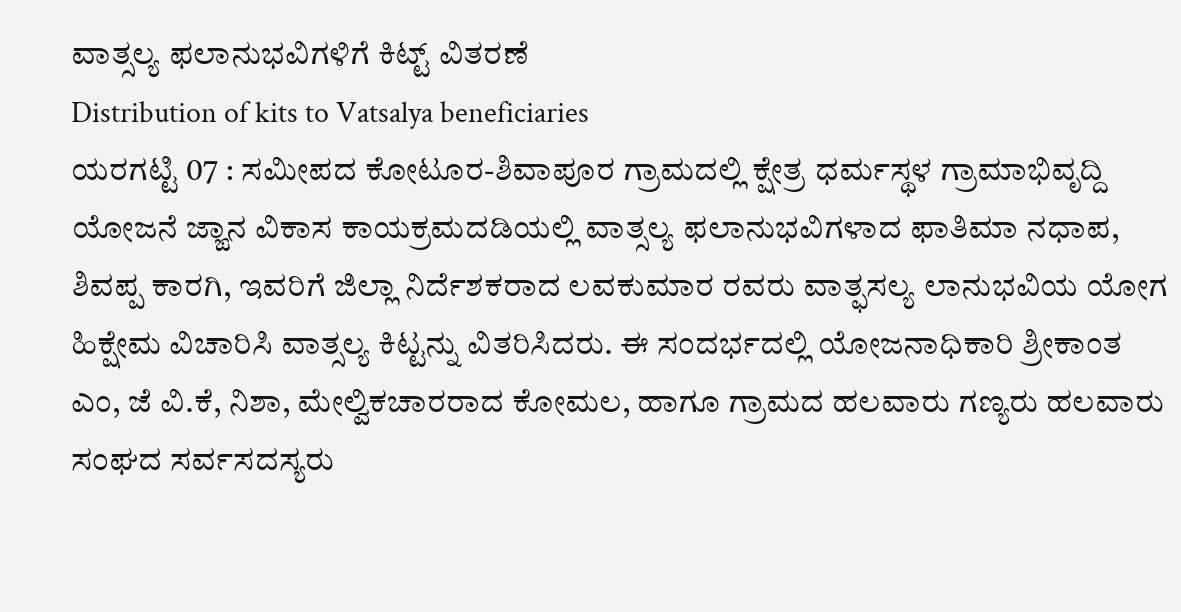ವಾತ್ಸಲ್ಯ ಫಲಾನುಭವಿಗಳಿಗೆ ಕಿಟ್ಟ್ ವಿತರಣೆ
Distribution of kits to Vatsalya beneficiaries
ಯರಗಟ್ಟಿ 07 : ಸಮೀಪದ ಕೋಟೂರ-ಶಿವಾಪೂರ ಗ್ರಾಮದಲ್ಲಿ ಕ್ಷೇತ್ರ ಧರ್ಮಸ್ಥಳ ಗ್ರಾಮಾಭಿವೃದ್ದಿ ಯೋಜನೆ ಜ್ಙಾನ ವಿಕಾಸ ಕಾಯಕ್ರಮದಡಿಯಲ್ಲಿ ವಾತ್ಸಲ್ಯ ಫಲಾನುಭವಿಗಳಾದ ಫಾತಿಮಾ ನಧಾಪ, ಶಿವಪ್ಪ ಕಾರಗಿ, ಇವರಿಗೆ ಜಿಲ್ಲಾ ನಿರ್ದೆಶಕರಾದ ಲವಕುಮಾರ ರವರು ವಾತ್ಫಸಲ್ಯ ಲಾನುಭವಿಯ ಯೋಗ ಹಿಕ್ಷೇಮ ವಿಚಾರಿಸಿ ವಾತ್ಸಲ್ಯ ಕಿಟ್ಟನ್ನು ವಿತರಿಸಿದರು. ಈ ಸಂದರ್ಭದಲ್ಲಿ ಯೋಜನಾಧಿಕಾರಿ ಶ್ರೀಕಾಂತ ಎಂ, ಜೆ ವಿ.ಕೆ, ನಿಶಾ, ಮೇಲ್ವಿಕಚಾರರಾದ ಕೋಮಲ, ಹಾಗೂ ಗ್ರಾಮದ ಹಲವಾರು ಗಣ್ಯರು ಹಲವಾರು ಸಂಘದ ಸರ್ವಸದಸ್ಯರು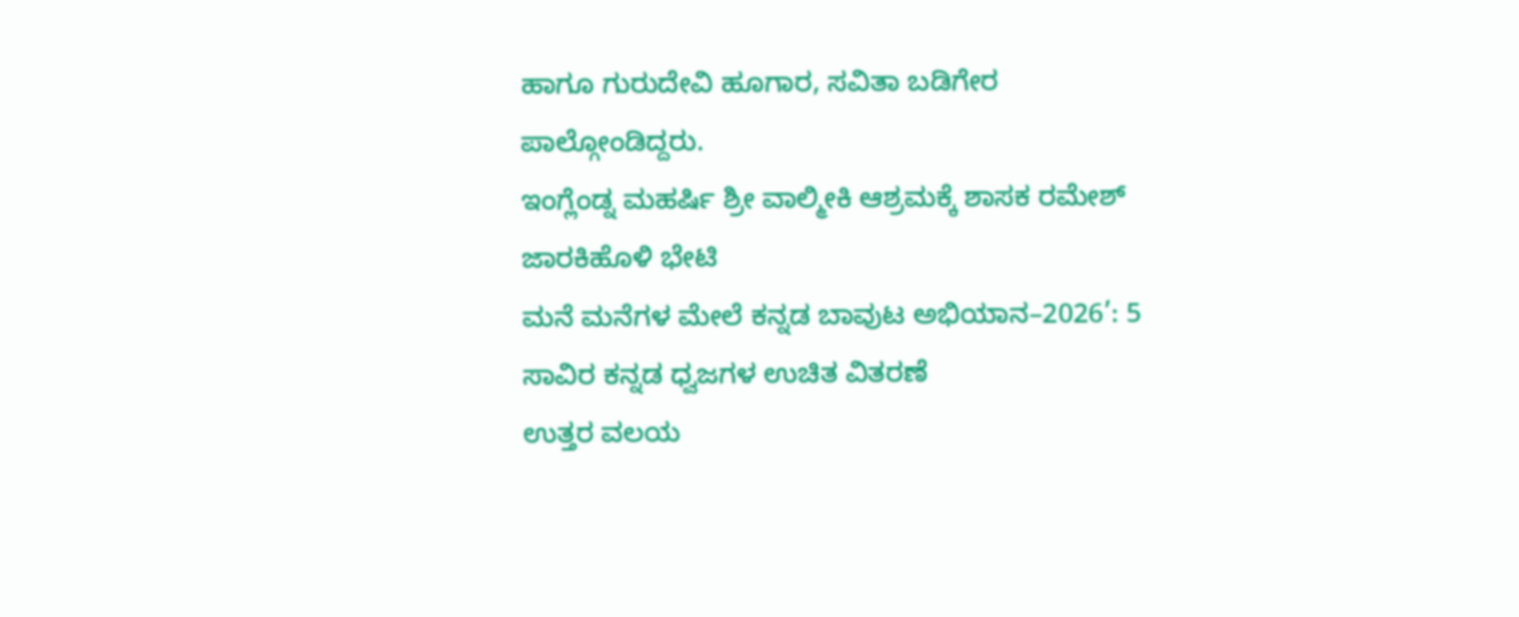ಹಾಗೂ ಗುರುದೇವಿ ಹೂಗಾರ, ಸವಿತಾ ಬಡಿಗೇರ ಪಾಲ್ಗೋಂಡಿದ್ದರು.
ಇಂಗ್ಲೆಂಡ್ನ ಮಹರ್ಷಿ ಶ್ರೀ ವಾಲ್ಮೀಕಿ ಆಶ್ರಮಕ್ಕೆ ಶಾಸಕ ರಮೇಶ್ ಜಾರಕಿಹೊಳಿ ಭೇಟಿ
ಮನೆ ಮನೆಗಳ ಮೇಲೆ ಕನ್ನಡ ಬಾವುಟ ಅಭಿಯಾನ–2026’: 5 ಸಾವಿರ ಕನ್ನಡ ಧ್ವಜಗಳ ಉಚಿತ ವಿತರಣೆ
ಉತ್ತರ ವಲಯ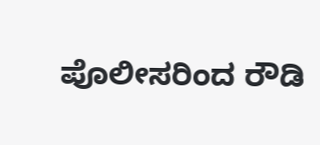ಪೊಲೀಸರಿಂದ ರೌಡಿ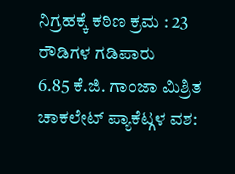ನಿಗ್ರಹಕ್ಕೆ ಕಠಿಣ ಕ್ರಮ : 23 ರೌಡಿಗಳ ಗಡಿಪಾರು
6.85 ಕೆ.ಜಿ. ಗಾಂಜಾ ಮಿಶ್ರಿತ ಚಾಕಲೇಟ್ ಪ್ಯಾಕೆಟ್ಗಳ ವಶ: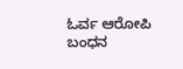ಓರ್ವ ಆರೋಪಿ ಬಂಧನ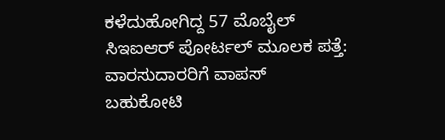ಕಳೆದುಹೋಗಿದ್ದ 57 ಮೊಬೈಲ್ ಸಿಇಐಆರ್ ಪೋರ್ಟಲ್ ಮೂಲಕ ಪತ್ತೆ: ವಾರಸುದಾರರಿಗೆ ವಾಪಸ್
ಬಹುಕೋಟಿ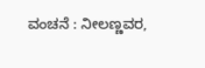ವಂಚನೆ : ನೀಲಣ್ಣವರ,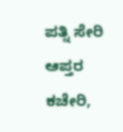ಪತ್ನಿ ಸೇರಿ ಆಪ್ತರ ಕಚೇರಿ,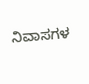ನಿವಾಸಗಳ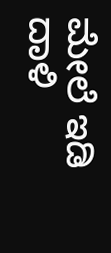ಮೇಲೆ ಇಡಿ ದಾಳಿ